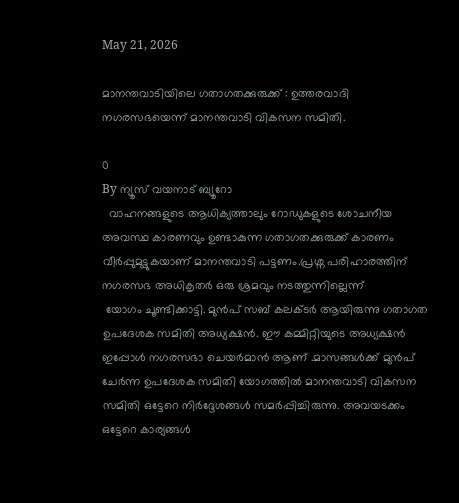May 21, 2026

മാനന്തവാടിയിലെ ഗതാഗതക്കുരുക്ക് : ഉത്തരവാദി നഗരസഭയെന്ന് മാനന്തവാടി വികസന സമിതി.

0
By ന്യൂസ് വയനാട് ബ്യൂറോ
  വാഹനങ്ങളുടെ ആധിക്യത്താലും റോഡുകളുടെ ശോചനീയ അവസ്ഥ കാരണവും ഉണ്ടാകുന്ന ഗതാഗതക്കുരുക്ക് കാരണം വീർപ്പുമുട്ടുകയാണ് മാനന്തവാടി പട്ടണം.പ്രശ്ന പരിഹാരത്തിന്  നഗരസഭ അധികൃതർ ഒരു ശ്രമവും നടത്തുന്നില്ലെന്ന്
 യോഗം ചൂണ്ടിക്കാട്ടി. മുൻപ് സബ് കലക്ടർ ആയിരുന്നു ഗതാഗത ഉപദേശക സമിതി അധ്യക്ഷൻ. ഈ കമ്മിറ്റിയുടെ അധ്യക്ഷൻ ഇപ്പോൾ നഗരസഭാ ചെയർമാൻ ആണ് .മാസങ്ങൾക്ക് മുൻപ് ചേർന്ന ഉപദേശക സമിതി യോഗത്തിൽ മാനന്തവാടി വികസന സമിതി ഒട്ടേറെ നിർദ്ദേശങ്ങൾ സമർപ്പിച്ചിരുന്നു. അവയടക്കം ഒട്ടേറെ കാര്യങ്ങൾ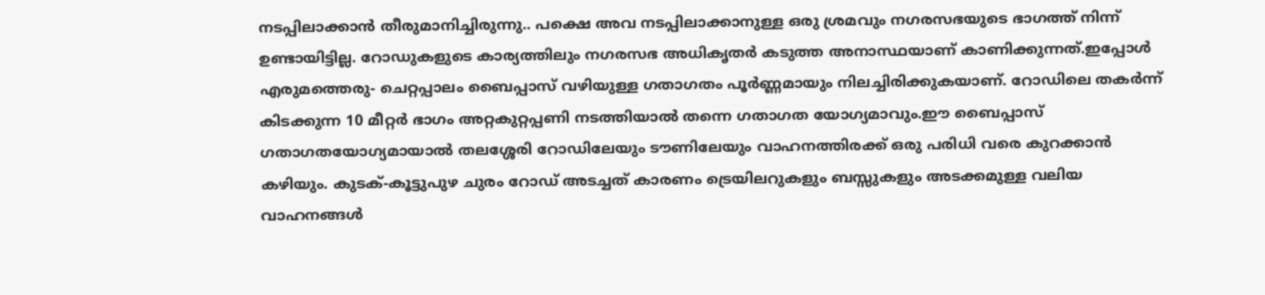നടപ്പിലാക്കാൻ തീരുമാനിച്ചിരുന്നു.. പക്ഷെ അവ നടപ്പിലാക്കാനുള്ള ഒരു ശ്രമവും നഗരസഭയുടെ ഭാഗത്ത് നിന്ന് ഉണ്ടായിട്ടില്ല. റോഡുകളുടെ കാര്യത്തിലും നഗരസഭ അധികൃതർ കടുത്ത അനാസ്ഥയാണ് കാണിക്കുന്നത്.ഇപ്പോൾ  എരുമത്തെരു- ചെറ്റപ്പാലം ബൈപ്പാസ് വഴിയുള്ള ഗതാഗതം പൂർണ്ണമായും നിലച്ചിരിക്കുകയാണ്. റോഡിലെ തകർന്ന് കിടക്കുന്ന 10 മീറ്റർ ഭാഗം അറ്റകുറ്റപ്പണി നടത്തിയാൽ തന്നെ ഗതാഗത യോഗ്യമാവും.ഈ ബൈപ്പാസ് ഗതാഗതയോഗ്യമായാൽ തലശ്ശേരി റോഡിലേയും ടൗണിലേയും വാഹനത്തിരക്ക് ഒരു പരിധി വരെ കുറക്കാൻ കഴിയും. കുടക്-കൂട്ടുപുഴ ചുരം റോഡ് അടച്ചത് കാരണം ട്രെയിലറുകളും ബസ്സുകളും അടക്കമുള്ള വലിയ വാഹനങ്ങൾ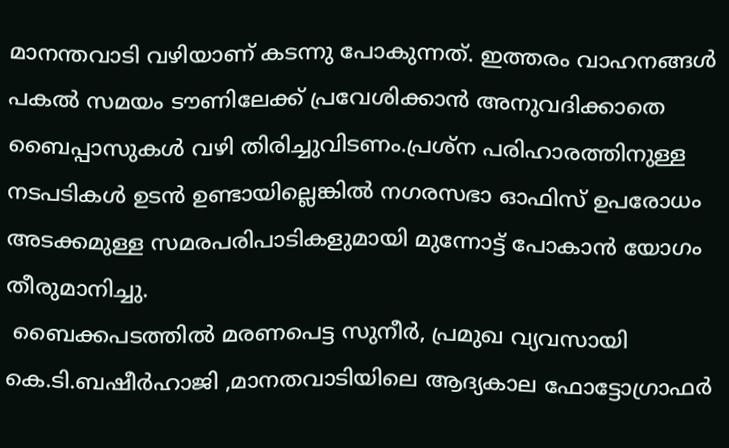മാനന്തവാടി വഴിയാണ് കടന്നു പോകുന്നത്. ഇത്തരം വാഹനങ്ങൾ പകൽ സമയം ടൗണിലേക്ക് പ്രവേശിക്കാൻ അനുവദിക്കാതെ  ബൈപ്പാസുകൾ വഴി തിരിച്ചുവിടണം.പ്രശ്ന പരിഹാരത്തിനുള്ള നടപടികൾ ഉടൻ ഉണ്ടായില്ലെങ്കിൽ നഗരസഭാ ഓഫിസ് ഉപരോധം അടക്കമുള്ള സമരപരിപാടികളുമായി മുന്നോട്ട് പോകാൻ യോഗം തീരുമാനിച്ചു.
 ബൈക്കപടത്തിൽ മരണപെട്ട സുനീർ, പ്രമുഖ വ്യവസായി കെ.ടി.ബഷീർഹാജി ,മാനതവാടിയിലെ ആദ്യകാല ഫോട്ടോഗ്രാഫർ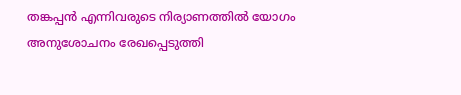തങ്കപ്പൻ എന്നിവരുടെ നിര്യാണത്തിൽ യോഗം അനുശോചനം രേഖപ്പെടുത്തി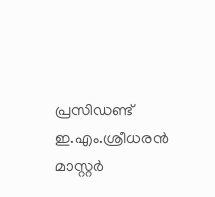പ്രസിഡണ്ട് ഇ.എം.ശ്രീധരൻ മാസ്റ്റർ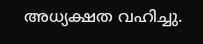അധ്യക്ഷത വഹിച്ചു.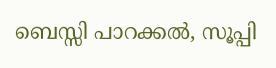ബെസ്സി പാറക്കൽ, സൂപ്പി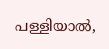പള്ളിയാൽ,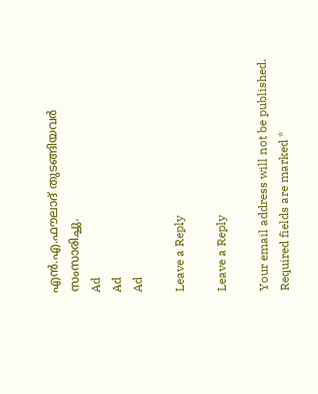എൻ.എ.ഫൗലാദ് തുടങ്ങിയവർ സംസാരിച്ചു.
Ad
Ad
Ad

Leave a Reply

Leave a Reply

Your email address will not be published. Required fields are marked *